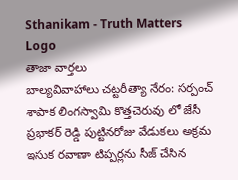Sthanikam - Truth Matters
Logo
తాజా వార్తలు
బాల్యవివాహాలు చట్టరీత్యా నేరం: సర్పంచ్ శాపాక లింగస్వామి కొత్తచెరువు లో జేసీ ప్రభాకర్ రెడ్డి పుట్టినరోజు వేడుకలు అక్రమ ఇసుక రవాణా టిప్పర్లను సీజ్ చేసిన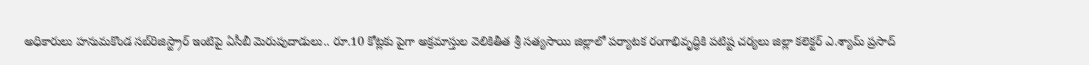అధికారులు హనుమకొండ సబ్‌రిజిస్ట్రార్ ఇంటిపై ఏసీబీ మెరుపుదాడులు.. రూ.10 కోట్లకు పైగా అక్రమాస్తుల వెలికితీత శ్రీ సత్యసాయి జిల్లాలో పర్యాటక రంగాభివృద్ధికి పటిష్ట చర్యలు జిల్లా కలెక్టర్ ఎ.శ్యామ్ ప్రసాద్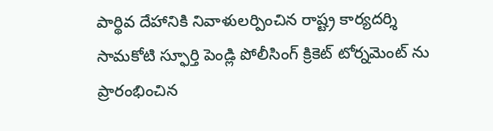పార్థివ దేహానికి నివాళులర్పించిన రాష్ట్ర కార్యదర్శి సామకోటి స్ఫూర్తి పెండ్లి పోలీసింగ్ క్రికెట్ టోర్నమెంట్ ను ప్రారంభించిన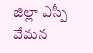జిల్లా ఎస్పీ వేమన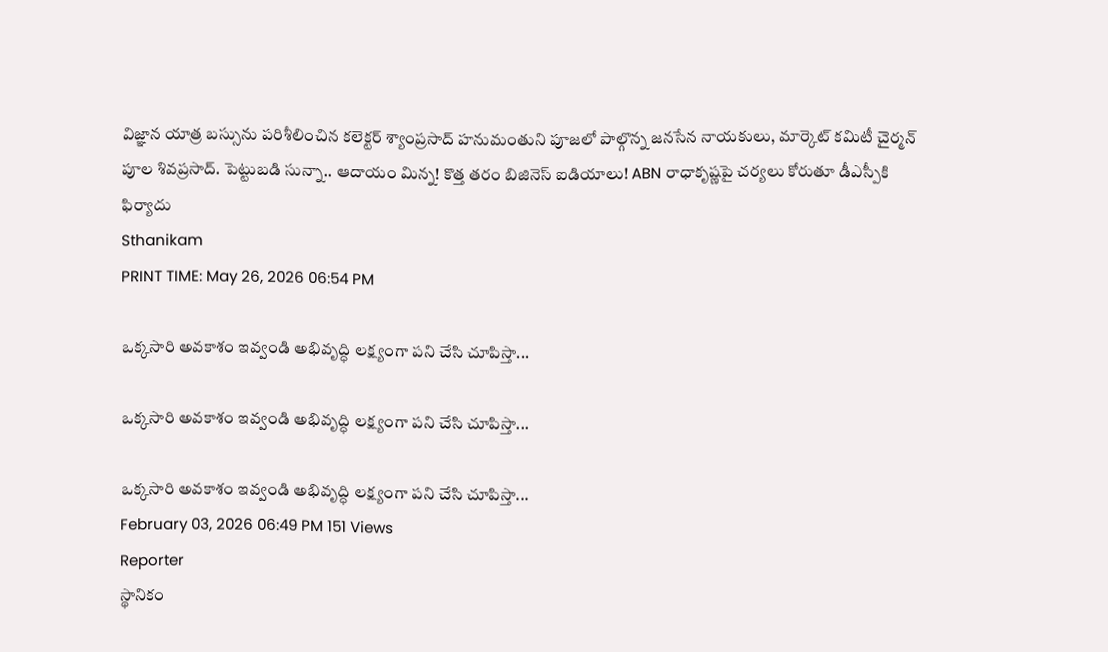విజ్ఞాన యాత్ర బస్సును పరిశీలించిన కలెక్టర్ శ్యాంప్రసాద్ హనుమంతుని పూజలో పాల్గొన్న జనసేన నాయకులు, మార్కెట్ కమిటీ చైర్మన్ పూల శివప్రసాద్. పెట్టుబడి సున్నా.. ఆదాయం మిన్న! కొత్త తరం బిజినెస్ ఐడియాలు! ABN రాధాకృష్ణపై చర్యలు కోరుతూ డీఎస్పీకి ఫిర్యాదు
Sthanikam
PRINT TIME: May 26, 2026 06:54 PM

ఒక్కసారి అవకాశం ఇవ్వండి అభివృద్ధి లక్ష్యంగా పని చేసి చూపిస్తా...

ఒక్కసారి అవకాశం ఇవ్వండి అభివృద్ధి లక్ష్యంగా పని చేసి చూపిస్తా...

ఒక్కసారి అవకాశం ఇవ్వండి అభివృద్ధి లక్ష్యంగా పని చేసి చూపిస్తా...
February 03, 2026 06:49 PM 151 Views
Reporter
స్థానికం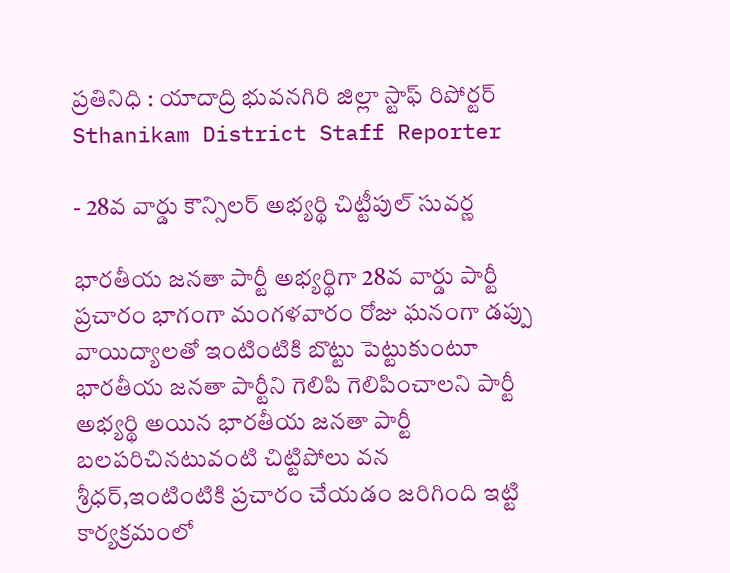ప్రతినిధి : యాదాద్రి భువనగిరి జిల్లా స్టాఫ్ రిపోర్టర్
Sthanikam District Staff Reporter

- 28వ వార్డు కౌన్సిలర్ అభ్యర్థి చిట్టీపుల్ సువర్ణ

భారతీయ జనతా పార్టీ అభ్యర్థిగా 28వ వార్డు పార్టీ ప్రచారం భాగంగా మంగళవారం రోజు ఘనంగా డప్పు వాయిద్యాలతో ఇంటింటికి బొట్టు పెట్టుకుంటూ భారతీయ జనతా పార్టీని గెలిపి గెలిపించాలని పార్టీ అభ్యర్థి అయిన భారతీయ జనతా పార్టీ బలపరిచినటువంటి చిట్టిపోలు వన శ్రీధర్,ఇంటింటికి ప్రచారం చేయడం జరిగింది ఇట్టి కార్యక్రమంలో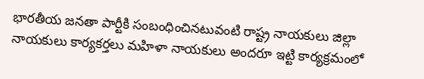భారతీయ జనతా పార్టీకి సంబంధించినటువంటి రాష్ట్ర నాయకులు జిల్లా నాయకులు కార్యకర్తలు మహిళా నాయకులు అందరూ ఇట్టి కార్యక్రమంలో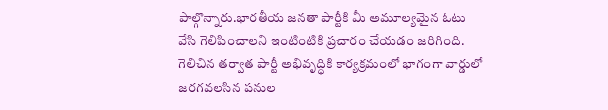పాల్గొన్నారు.భారతీయ జనతా పార్టీకి మీ అమూల్యమైన ఓటు వేసి గెలిపించాలని ఇంటింటికి ప్రచారం చేయడం జరిగింది. గెలిచిన తర్వాత పార్టీ అభివృద్ధికి కార్యక్రమంలో భాగంగా వార్డులో జరగవలసిన పనుల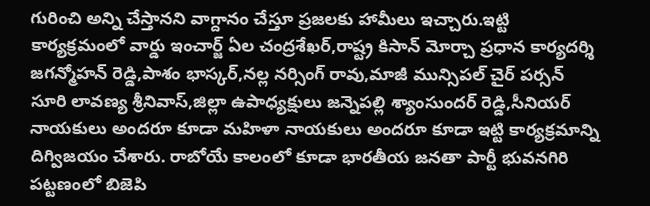గురించి అన్ని చేస్తానని వాగ్దానం చేస్తూ ప్రజలకు హామీలు ఇచ్చారు.ఇట్టి కార్యక్రమంలో వార్డు ఇంచార్జ్ ఏల చంద్రశేఖర్,రాష్ట్ర కిసాన్ మోర్చా ప్రధాన కార్యదర్శి జగన్మోహన్ రెడ్డి,పాశం భాస్కర్,నల్ల నర్సింగ్ రావు,మాజీ మున్సిపల్ చైర్ పర్సన్ సూరి లావణ్య శ్రీనివాస్,జిల్లా ఉపాధ్యక్షులు జన్నెపల్లి శ్యాంసుందర్ రెడ్డి,సీనియర్ నాయకులు అందరూ కూడా మహిళా నాయకులు అందరూ కూడా ఇట్టి కార్యక్రమాన్ని దిగ్విజయం చేశారు. రాబోయే కాలంలో కూడా భారతీయ జనతా పార్టీ భువనగిరి పట్టణంలో బిజెపి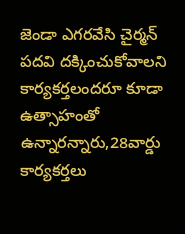జెండా ఎగరవేసి చైర్మన్ పదవి దక్కించుకోవాలని కార్యకర్తలందరూ కూడా ఉత్సాహంతో ఉన్నారన్నారు,28వార్డు కార్యకర్తలు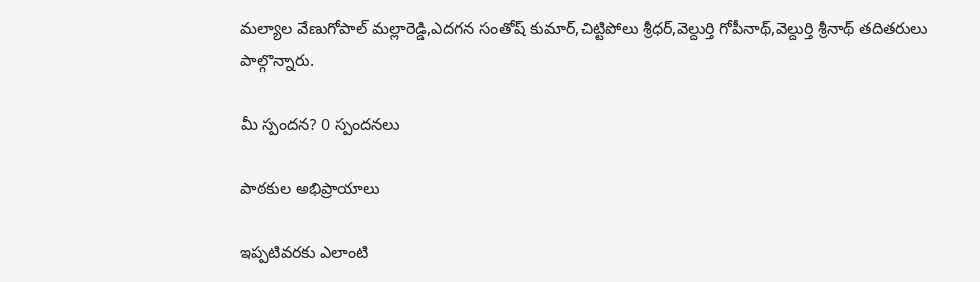మల్యాల వేణుగోపాల్ మల్లారెడ్డి,ఎదగన సంతోష్ కుమార్,చిట్టిపోలు శ్రీధర్,వెల్దుర్తి గోపీనాథ్,వెల్దుర్తి శ్రీనాథ్ తదితరులు పాల్గొన్నారు.

మీ స్పందన? 0 స్పందనలు

పాఠకుల అభిప్రాయాలు

ఇప్పటివరకు ఎలాంటి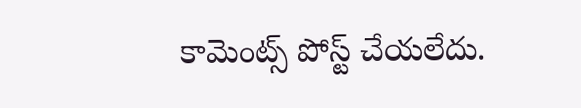కామెంట్స్ పోస్ట్ చేయలేదు.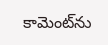కామెంట్‌ను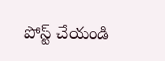పోస్ట్ చేయండి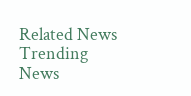Related News
Trending News